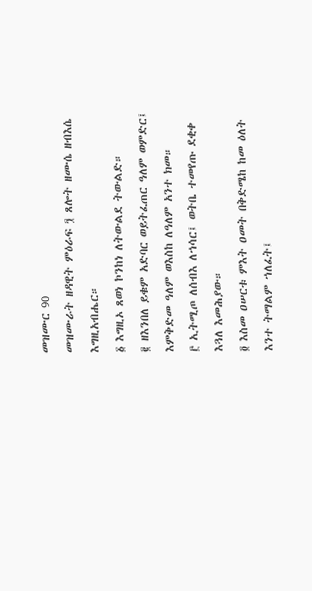መዝሙር 90
መዝሙራት ዘዳዊት ምዕራፍ ፺ ጸሎት ዘሙሴ ዘብእሴ እግዚአብሔር።
፩ እግዚኦ ጸወነ ኮንከነ ለትውልደ ትውልድ።
፪ ዘእንበለ ይቁም አድባር ወይትፈጠር ዓለም ወምድር፤ እምቅድመ ዓለም ወእስከ ለዓለም አንተ ክመ።
፫ ኢትሚጦ ለሰብእ ለኀሳር፤ ወትቤ ተመየጡ ደቂቀ እጓለ እመሕያው።
፬ እስመ ዐሠርቱ ምእት ዐመት በቅድሜከ ከመ ዕለት እንተ ትማልም ኀለፈት፤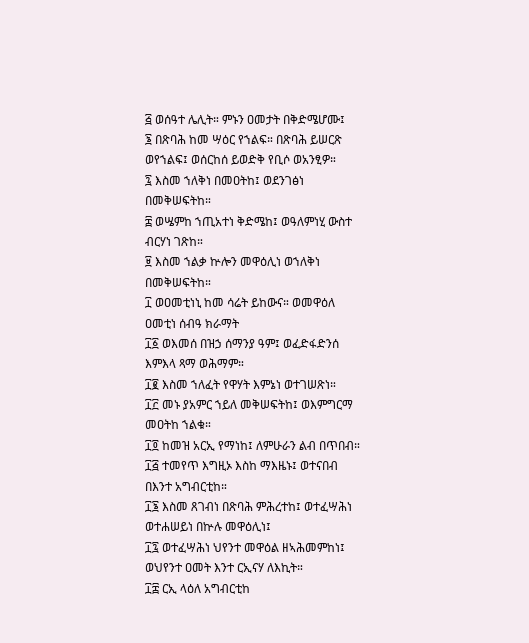፭ ወሰዓተ ሌሊት። ምኑን ዐመታት በቅድሜሆሙ፤
፮ በጽባሕ ከመ ሣዕር የኀልፍ። በጽባሕ ይሠርጽ ወየኀልፍ፤ ወሰርከሰ ይወድቅ የቢሶ ወአንፂዎ።
፯ እስመ ኀለቅነ በመዐትከ፤ ወደንገፅነ በመቅሠፍትከ።
፰ ወሤምከ ኀጢአተነ ቅድሜከ፤ ወዓለምነሂ ውስተ ብርሃነ ገጽከ።
፱ እስመ ኀልቃ ኵሎን መዋዕሊነ ወኀለቅነ በመቅሠፍትከ።
፲ ወዐመቲነኒ ከመ ሳሬት ይከውና። ወመዋዕለ ዐመቲነ ሰብዓ ክራማት
፲፩ ወእመሰ በዝኃ ሰማንያ ዓም፤ ወፈድፋድንሰ እምእላ ጻማ ወሕማም።
፲፪ እስመ ኀለፈት የዋሃት እምኔነ ወተገሠጽነ።
፲፫ መኑ ያአምር ኀይለ መቅሠፍትከ፤ ወእምግርማ መዐትከ ኀልቁ።
፲፬ ከመዝ አርኢ የማነከ፤ ለምሁራን ልብ በጥበብ።
፲፭ ተመየጥ እግዚኦ እስከ ማእዜኑ፤ ወተናበብ በእንተ አግብርቲከ።
፲፮ እስመ ጸገብነ በጽባሕ ምሕረተከ፤ ወተፈሣሕነ ወተሐሠይነ በኵሉ መዋዕሊነ፤
፲፯ ወተፈሣሕነ ህየንተ መዋዕል ዘኣሕመምከነ፤ ወህየንተ ዐመት እንተ ርኢናሃ ለእኪት።
፲፰ ርኢ ላዕለ አግብርቲከ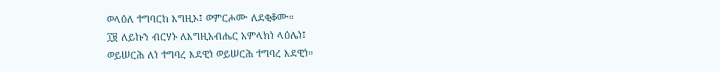ወላዕለ ተግባርከ እግዚኦ፤ ወምርሖሙ ለደቂቆሙ።
፲፱ ለይኩን ብርሃኑ ለእግዚአብሔር አምላክነ ላዕሌነ፤
ወይሠርሕ ለነ ተግባረ እደዊነ ወይሠርሕ ተግባረ እደዊነ።